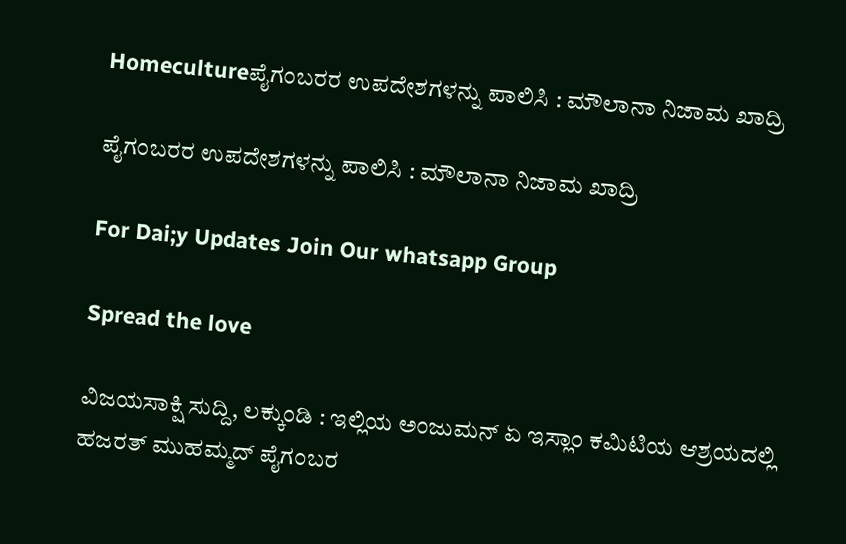Homecultureಪೈಗಂಬರರ ಉಪದೇಶಗಳನ್ನು ಪಾಲಿಸಿ : ಮೌಲಾನಾ ನಿಜಾಮ ಖಾದ್ರಿ

ಪೈಗಂಬರರ ಉಪದೇಶಗಳನ್ನು ಪಾಲಿಸಿ : ಮೌಲಾನಾ ನಿಜಾಮ ಖಾದ್ರಿ

For Dai;y Updates Join Our whatsapp Group

Spread the love

ವಿಜಯಸಾಕ್ಷಿ ಸುದ್ದಿ, ಲಕ್ಕುಂಡಿ : ಇಲ್ಲಿಯ ಅಂಜುಮನ್ ಏ ಇಸ್ಲಾಂ ಕಮಿಟಿಯ ಆಶ್ರಯದಲ್ಲಿ ಹಜರತ್ ಮುಹಮ್ಮದ್ ಪೈಗಂಬರ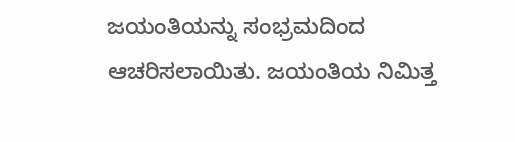ಜಯಂತಿಯನ್ನು ಸಂಭ್ರಮದಿಂದ ಆಚರಿಸಲಾಯಿತು. ಜಯಂತಿಯ ನಿಮಿತ್ತ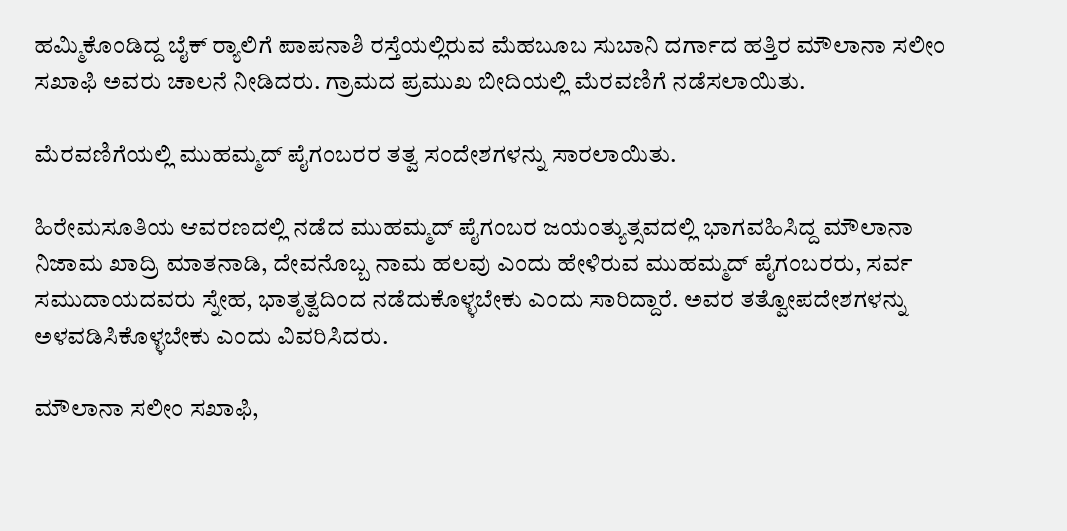ಹಮ್ಮಿಕೊಂಡಿದ್ದ ಬೈಕ್ ರ‍್ಯಾಲಿಗೆ ಪಾಪನಾಶಿ ರಸ್ತೆಯಲ್ಲಿರುವ ಮೆಹಬೂಬ ಸುಬಾನಿ ದರ್ಗಾದ ಹತ್ತಿರ ಮೌಲಾನಾ ಸಲೀಂ ಸಖಾಫಿ ಅವರು ಚಾಲನೆ ನೀಡಿದರು. ಗ್ರಾಮದ ಪ್ರಮುಖ ಬೀದಿಯಲ್ಲಿ ಮೆರವಣಿಗೆ ನಡೆಸಲಾಯಿತು.

ಮೆರವಣಿಗೆಯಲ್ಲಿ ಮುಹಮ್ಮದ್ ಪೈಗಂಬರರ ತತ್ವ ಸಂದೇಶಗಳನ್ನು ಸಾರಲಾಯಿತು.

ಹಿರೇಮಸೂತಿಯ ಆವರಣದಲ್ಲಿ ನಡೆದ ಮುಹಮ್ಮದ್ ಪೈಗಂಬರ ಜಯಂತ್ಯುತ್ಸವದಲ್ಲಿ ಭಾಗವಹಿಸಿದ್ದ ಮೌಲಾನಾ ನಿಜಾಮ ಖಾದ್ರಿ ಮಾತನಾಡಿ, ದೇವನೊಬ್ಬ ನಾಮ ಹಲವು ಎಂದು ಹೇಳಿರುವ ಮುಹಮ್ಮದ್ ಪೈಗಂಬರರು, ಸರ್ವ ಸಮುದಾಯದವರು ಸ್ನೇಹ, ಭಾತೃತ್ವದಿಂದ ನಡೆದುಕೊಳ್ಳಬೇಕು ಎಂದು ಸಾರಿದ್ದಾರೆ. ಅವರ ತತ್ವೋಪದೇಶಗಳನ್ನು ಅಳವಡಿಸಿಕೊಳ್ಳಬೇಕು ಎಂದು ವಿವರಿಸಿದರು.

ಮೌಲಾನಾ ಸಲೀಂ ಸಖಾಫಿ,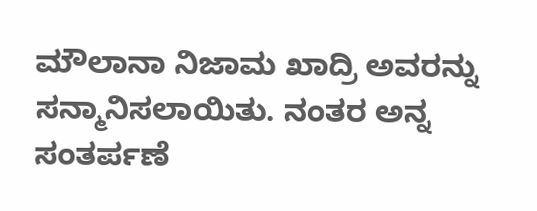ಮೌಲಾನಾ ನಿಜಾಮ ಖಾದ್ರಿ ಅವರನ್ನು ಸನ್ಮಾನಿಸಲಾಯಿತು. ನಂತರ ಅನ್ನ ಸಂತರ್ಪಣೆ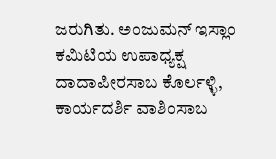ಜರುಗಿತು. ಅಂಜುಮನ್ ಇಸ್ಲಾಂ ಕಮಿಟಿಯ ಉಪಾಧ್ಯಕ್ಷ ದಾದಾಪೀರಸಾಬ ಕೊರ್ಲಳ್ಳಿ, ಕಾರ್ಯದರ್ಶಿ ವಾಶಿಂಸಾಬ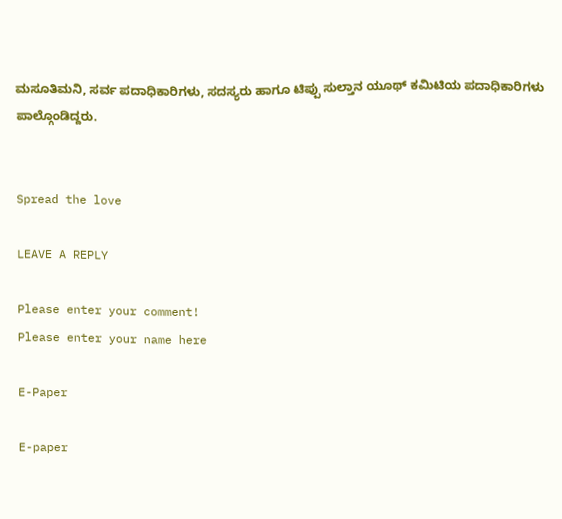ಮಸೂತಿಮನಿ, ಸರ್ವ ಪದಾಧಿಕಾರಿಗಳು, ಸದಸ್ಯರು ಹಾಗೂ ಟಿಪ್ಪು ಸುಲ್ತಾನ ಯೂಥ್ ಕಮಿಟಿಯ ಪದಾಧಿಕಾರಿಗಳು ಪಾಲ್ಗೊಂಡಿದ್ದರು.


Spread the love

LEAVE A REPLY

Please enter your comment!
Please enter your name here

E-Paper

E-paper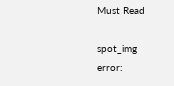Must Read

spot_img
error: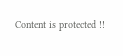Content is protected !!